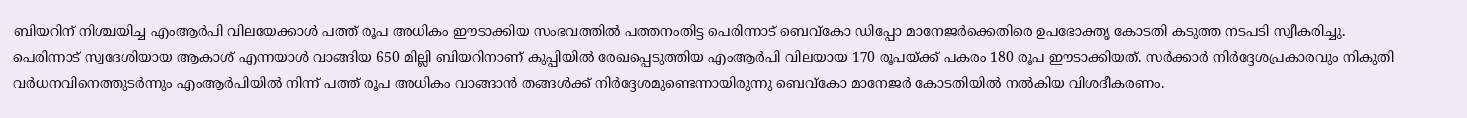ബിയറിന് നിശ്ചയിച്ച എംആർപി വിലയേക്കാൾ പത്ത് രൂപ അധികം ഈടാക്കിയ സംഭവത്തിൽ പത്തനംതിട്ട പെരിന്നാട് ബെവ്കോ ഡിപ്പോ മാനേജർക്കെതിരെ ഉപഭോക്തൃ കോടതി കടുത്ത നടപടി സ്വീകരിച്ചു.
പെരിന്നാട് സ്വദേശിയായ ആകാശ് എന്നയാൾ വാങ്ങിയ 650 മില്ലി ബിയറിനാണ് കുപ്പിയിൽ രേഖപ്പെടുത്തിയ എംആർപി വിലയായ 170 രൂപയ്ക്ക് പകരം 180 രൂപ ഈടാക്കിയത്. സർക്കാർ നിർദ്ദേശപ്രകാരവും നികുതി വർധനവിനെത്തുടർന്നും എംആർപിയിൽ നിന്ന് പത്ത് രൂപ അധികം വാങ്ങാൻ തങ്ങൾക്ക് നിർദ്ദേശമുണ്ടെന്നായിരുന്നു ബെവ്കോ മാനേജർ കോടതിയിൽ നൽകിയ വിശദീകരണം.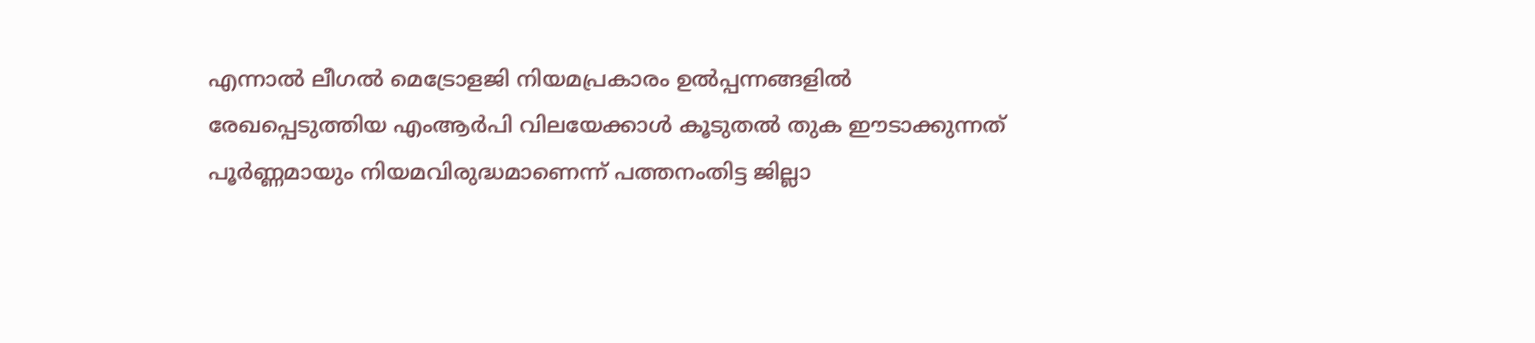എന്നാൽ ലീഗൽ മെട്രോളജി നിയമപ്രകാരം ഉൽപ്പന്നങ്ങളിൽ രേഖപ്പെടുത്തിയ എംആർപി വിലയേക്കാൾ കൂടുതൽ തുക ഈടാക്കുന്നത് പൂർണ്ണമായും നിയമവിരുദ്ധമാണെന്ന് പത്തനംതിട്ട ജില്ലാ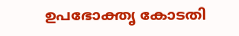ഉപഭോക്തൃ കോടതി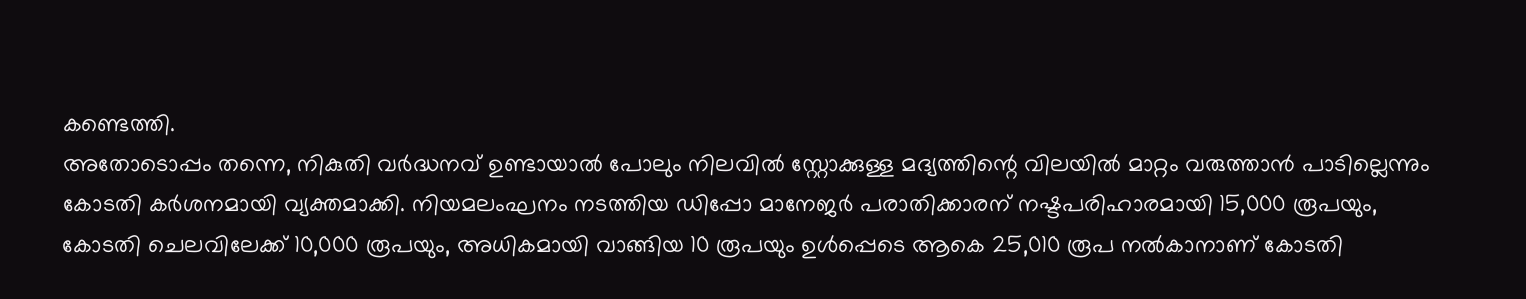കണ്ടെത്തി.
അതോടൊപ്പം തന്നെ, നികുതി വർദ്ധനവ് ഉണ്ടായാൽ പോലും നിലവിൽ സ്റ്റോക്കുള്ള മദ്യത്തിന്റെ വിലയിൽ മാറ്റം വരുത്താൻ പാടില്ലെന്നും കോടതി കർശനമായി വ്യക്തമാക്കി. നിയമലംഘനം നടത്തിയ ഡിപ്പോ മാനേജർ പരാതിക്കാരന് നഷ്ടപരിഹാരമായി 15,000 രൂപയും, കോടതി ചെലവിലേക്ക് 10,000 രൂപയും, അധികമായി വാങ്ങിയ 10 രൂപയും ഉൾപ്പെടെ ആകെ 25,010 രൂപ നൽകാനാണ് കോടതി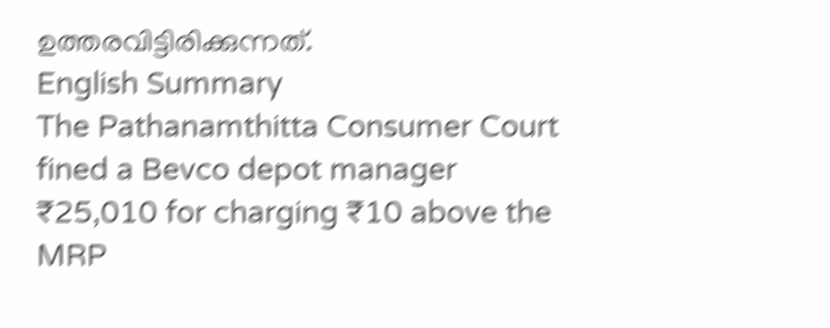ഉത്തരവിട്ടിരിക്കുന്നത്.
English Summary
The Pathanamthitta Consumer Court fined a Bevco depot manager ₹25,010 for charging ₹10 above the MRP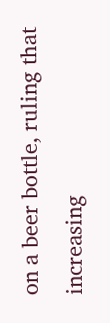on a beer bottle, ruling that increasing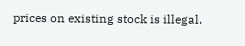prices on existing stock is illegal.